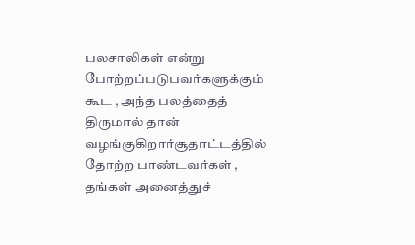பலசாலிகள் என்று போற்றப்படுபவர்களுக்கும் கூட , அந்த பலத்தைத் திருமால் தான் வழங்குகிறார்சூதாட்டத்தில் தோற்ற பாண்டவர்கள் , தங்கள் அனைத்துச்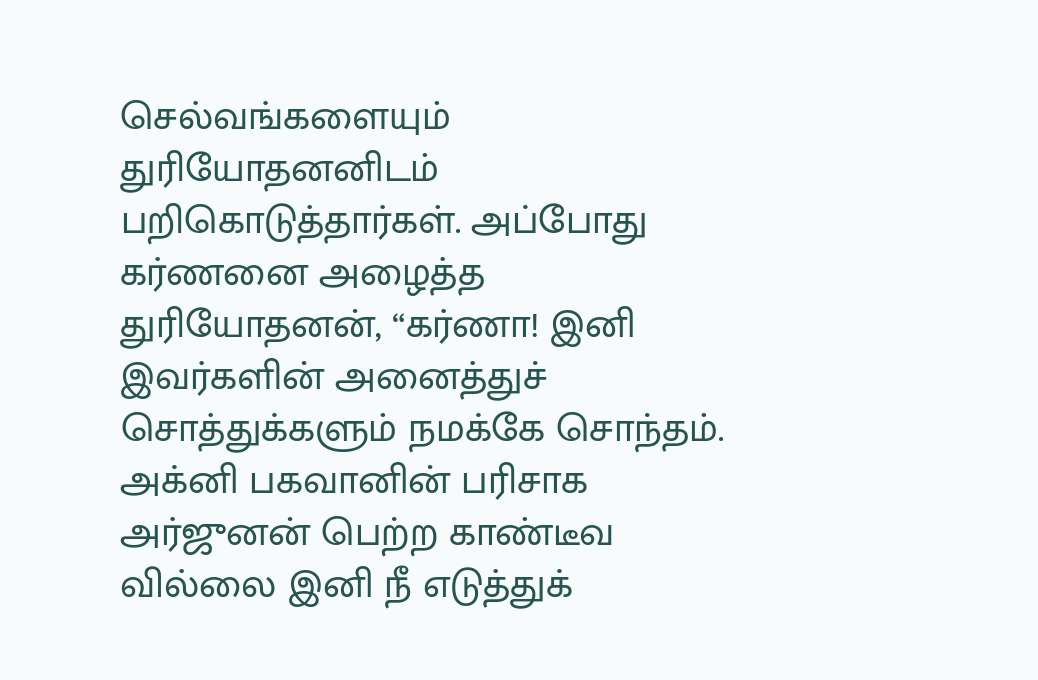செல்வங்களையும் துரியோதனனிடம் பறிகொடுத்தார்கள். அப்போது கர்ணனை அழைத்த துரியோதனன், “கர்ணா! இனி இவர்களின் அனைத்துச் சொத்துக்களும் நமக்கே சொந்தம். அக்னி பகவானின் பரிசாக அர்ஜுனன் பெற்ற காண்டீவ வில்லை இனி நீ எடுத்துக்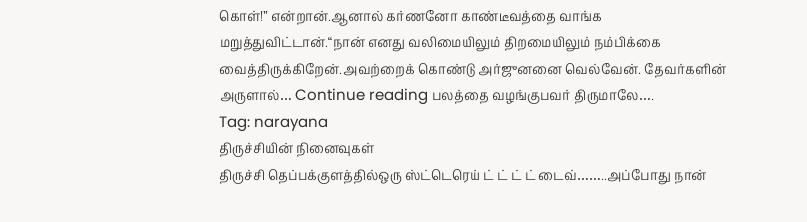கொள்!” என்றான்.ஆனால் கர்ணனோ காண்டீவத்தை வாங்க மறுத்துவிட்டான்.“நான் எனது வலிமையிலும் திறமையிலும் நம்பிக்கை வைத்திருக்கிறேன்.அவற்றைக் கொண்டு அர்ஜுனனை வெல்வேன். தேவர்களின் அருளால்… Continue reading பலத்தை வழங்குபவர் திருமாலே….
Tag: narayana
திருச்சியின் நினைவுகள்
திருச்சி தெப்பக்குளத்தில்ஒரு ஸ்ட்டெரெய் ட் ட் ட் ட் டைவ்……..அப்போது நான்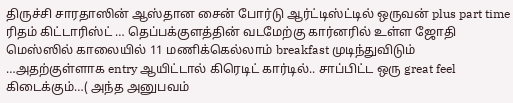திருச்சி சாரதாஸின் ஆஸ்தான சைன் போர்டு ஆர்ட்டிஸ்ட்டில் ஒருவன் plus part time ரிதம் கிட்டாரிஸ்ட் … தெப்பக்குளத்தின் வடமேற்கு கார்னரில் உள்ள ஜோதி மெஸ்ஸில் காலையில் 11 மணிக்கெல்லாம் breakfast முடிந்துவிடும் …அதற்குள்ளாக entry ஆயிட்டால் கிரெடிட் கார்டில்.. சாப்பிட்ட ஒரு great feel கிடைக்கும்…( அந்த அனுபவம்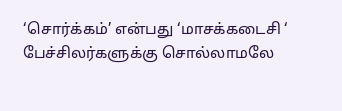‘சொர்க்கம்’ என்பது ‘மாசக்கடைசி ‘ பேச்சிலர்களுக்கு சொல்லாமலே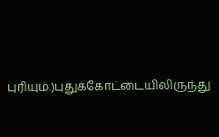புரியும்.)புதுக்கோட்டையிலிருந்து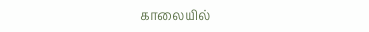காலையில்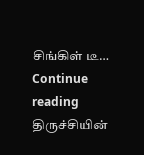சிங்கிள் டீ… Continue reading திருச்சியின்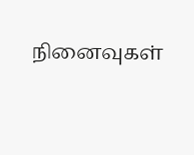நினைவுகள்